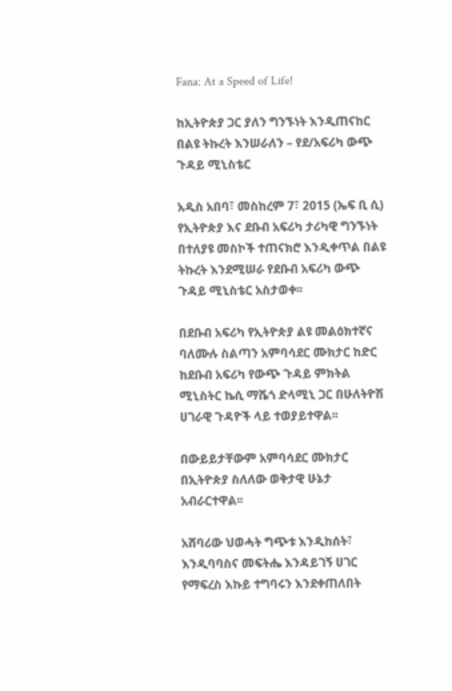Fana: At a Speed of Life!

ከኢትዮጵያ ጋር ያለን ግንኙነት እንዲጠናከር በልዩ ትኩረት እንሠራለን – የደ/አፍሪካ ውጭ ጉዳይ ሚኒስቴር

አዲስ አበባ፣ መስከረም 7፣ 2015 (ኤፍ ቢ ሲ) የኢትዮጵያ እና ደቡብ አፍሪካ ታሪካዊ ግንኙነት በተለያዩ መስኮች ተጠናክሮ እንዲቀጥል በልዩ ትኩረት እንደሚሠራ የደቡብ አፍሪካ ውጭ ጉዳይ ሚኒስቴር አስታወቀ፡፡

በደቡብ አፍሪካ የኢትዮጵያ ልዩ መልዕክተኛና ባለሙሉ ስልጣን አምባሳደር ሙክታር ከድር ከደቡብ አፍሪካ የውጭ ጉዳይ ምክትል ሚኒስትር ኬሲ ማሼጎ ድላሚኒ ጋር በሁለትዮሽ ሀገራዊ ጉዳዮች ላይ ተወያይተዋል፡፡

በውይይታቸውም አምባሳደር ሙክታር በኢትዮጵያ ስለለው ወቅታዊ ሁኔታ አብራርተዋል፡፡

አሸባሪው ህወሓት ግጭቱ እንዲከሰት፣ እንዲባባስና መፍትሔ እንዳይገኝ ሀገር የማፍረስ እኩይ ተግባሩን እንደቀጠለበት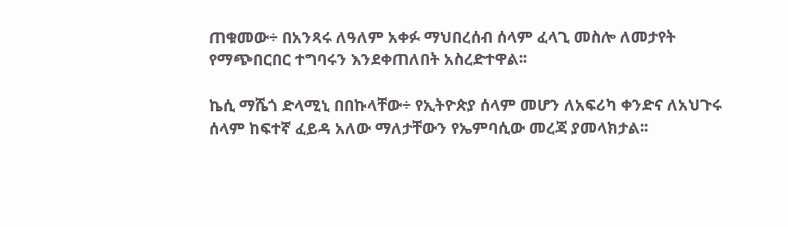ጠቁመው÷ በአንጻሩ ለዓለም አቀፉ ማህበረሰብ ሰላም ፈላጊ መስሎ ለመታየት የማጭበርበር ተግባሩን እንደቀጠለበት አስረድተዋል፡፡

ኬሲ ማሼጎ ድላሚኒ በበኩላቸው÷ የኢትዮጵያ ሰላም መሆን ለአፍሪካ ቀንድና ለአህጉሩ ሰላም ከፍተኛ ፈይዳ አለው ማለታቸውን የኤምባሲው መረጃ ያመላክታል፡፡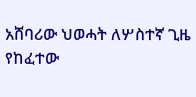አሸባሪው ህወሓት ለሦስተኛ ጊዜ የከፈተው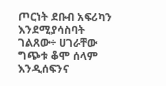ጦርነት ደቡብ አፍሪካን እንደሚያሳስባት ገልጸው÷ ሀገራቸው ግጭቱ ቆሞ ሰላም እንዲሰፍንና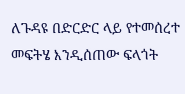ለጉዳዩ በድርድር ላይ የተመሰረተ መፍትሄ እንዲሰጠው ፍላጎት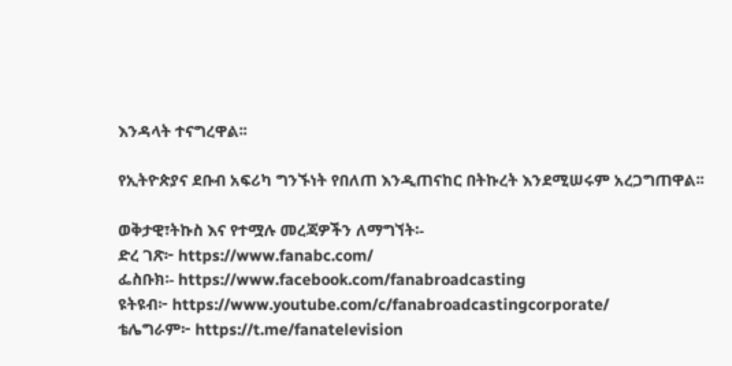እንዳላት ተናግረዋል፡፡

የኢትዮጵያና ደቡብ አፍሪካ ግንኙነት የበለጠ እንዲጠናከር በትኩረት እንደሚሠሩም አረጋግጠዋል፡፡

ወቅታዊ፣ትኩስ እና የተሟሉ መረጃዎችን ለማግኘት፡-
ድረ ገጽ፦ https://www.fanabc.com/
ፌስቡክ፡- https://www.facebook.com/fanabroadcasting
ዩትዩብ፦ https://www.youtube.com/c/fanabroadcastingcorporate/
ቴሌግራም፦ https://t.me/fanatelevision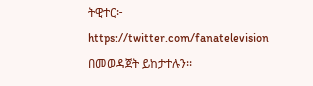ትዊተር፦ https://twitter.com/fanatelevision በመወዳጀት ይከታተሉን፡፡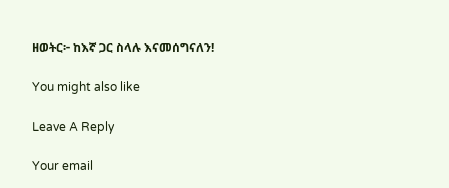ዘወትር፦ ከእኛ ጋር ስላሉ እናመሰግናለን!

You might also like

Leave A Reply

Your email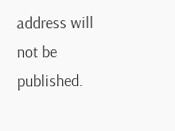address will not be published.